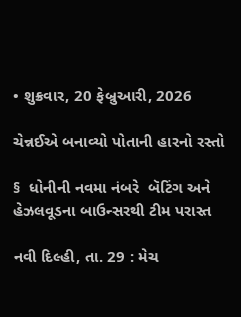• શુક્રવાર, 20 ફેબ્રુઆરી, 2026

ચેન્નઈએ બનાવ્યો પોતાની હારનો રસ્તો

§  ધોનીની નવમા નંબરે  બૅટિંગ અને હેઝલવૂડના બાઉન્સરથી ટીમ પરાસ્ત

નવી દિલ્હી, તા. 29 : મેચ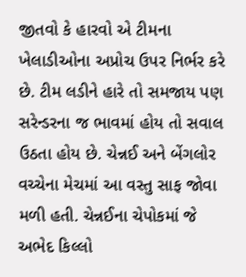જીતવો કે હારવો એ ટીમના ખેલાડીઓના અપ્રોચ ઉપર નિર્ભર કરે છે. ટીમ લડીને હારે તો સમજાય પણ સરેન્ડરના જ ભાવમાં હોય તો સવાલ ઉઠતા હોય છે. ચેન્નઈ અને બેંગલોર વચ્ચેના મેચમાં આ વસ્તુ સાફ જોવા મળી હતી. ચેન્નઈના ચેપોકમાં જે અભેદ કિલ્લો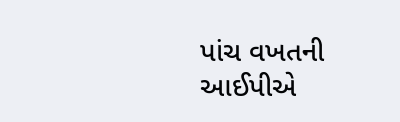પાંચ વખતની આઈપીએ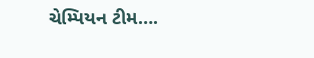ચેમ્પિયન ટીમ….